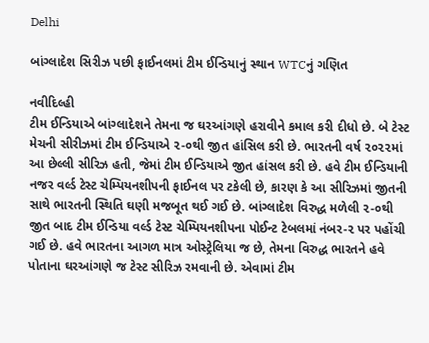Delhi

બાંગ્લાદેશ સિરીઝ પછી ફાઈનલમાં ટીમ ઈન્ડિયાનું સ્થાન WTCનું ગણિત

નવીદિલ્હી
ટીમ ઈન્ડિયાએ બાંગ્લાદેશને તેમના જ ઘરઆંગણે હરાવીને કમાલ કરી દીધો છે. બે ટેસ્ટ મેચની સીરીઝમાં ટીમ ઈન્ડિયાએ ૨-૦થી જીત હાંસિલ કરી છે. ભારતની વર્ષ ૨૦૨૨માં આ છેલ્લી સીરિઝ હતી, જેમાં ટીમ ઈન્ડિયાએ જીત હાંસલ કરી છે. હવે ટીમ ઈન્ડિયાની નજર વર્લ્ડ ટેસ્ટ ચેમ્પિયનશીપની ફાઈનલ પર ટકેલી છે, કારણ કે આ સીરિઝમાં જીતની સાથે ભારતની સ્થિતિ ઘણી મજબૂત થઈ ગઈ છે. બાંગ્લાદેશ વિરુદ્ધ મળેલી ૨-૦થી જીત બાદ ટીમ ઈન્ડિયા વર્લ્ડ ટેસ્ટ ચેમ્પિયનશીપના પોઈન્ટ ટેબલમાં નંબર-૨ પર પહોંચી ગઈ છે. હવે ભારતના આગળ માત્ર ઓસ્ટ્રેલિયા જ છે, તેમના વિરુદ્ધ ભારતને હવે પોતાના ઘરઆંગણે જ ટેસ્ટ સીરિઝ રમવાની છે. એવામાં ટીમ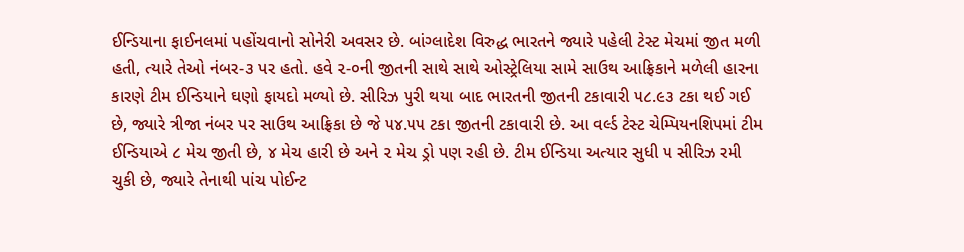ઈન્ડિયાના ફાઈનલમાં પહોંચવાનો સોનેરી અવસર છે. બાંગ્લાદેશ વિરુદ્ધ ભારતને જ્યારે પહેલી ટેસ્ટ મેચમાં જીત મળી હતી, ત્યારે તેઓ નંબર-૩ પર હતો. હવે ૨-૦ની જીતની સાથે સાથે ઓસ્ટ્રેલિયા સામે સાઉથ આફ્રિકાને મળેલી હારના કારણે ટીમ ઈન્ડિયાને ઘણો ફાયદો મળ્યો છે. સીરિઝ પુરી થયા બાદ ભારતની જીતની ટકાવારી ૫૮.૯૩ ટકા થઈ ગઈ છે, જ્યારે ત્રીજા નંબર પર સાઉથ આફ્રિકા છે જે ૫૪.૫૫ ટકા જીતની ટકાવારી છે. આ વર્લ્ડ ટેસ્ટ ચેમ્પિયનશિપમાં ટીમ ઈન્ડિયાએ ૮ મેચ જીતી છે, ૪ મેચ હારી છે અને ૨ મેચ ડ્રો પણ રહી છે. ટીમ ઈન્ડિયા અત્યાર સુધી ૫ સીરિઝ રમી ચુકી છે, જ્યારે તેનાથી પાંચ પોઈન્ટ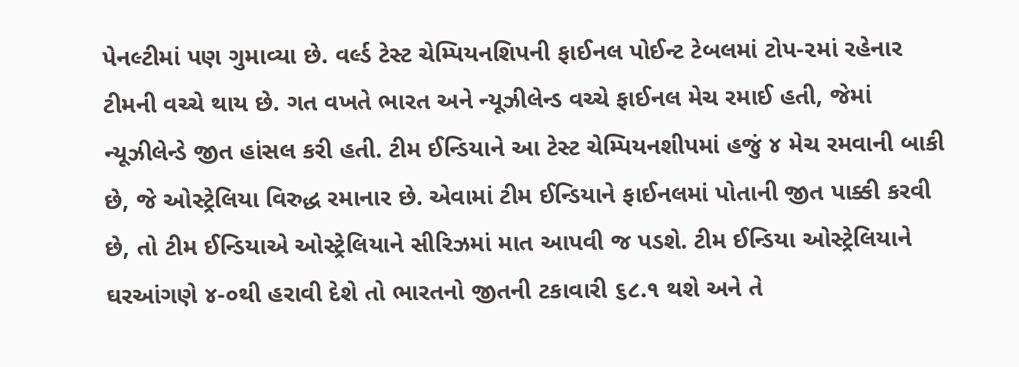પેનલ્ટીમાં પણ ગુમાવ્યા છે. વર્લ્ડ ટેસ્ટ ચેમ્પિયનશિપની ફાઈનલ પોઈન્ટ ટેબલમાં ટોપ-૨માં રહેનાર ટીમની વચ્ચે થાય છે. ગત વખતે ભારત અને ન્યૂઝીલેન્ડ વચ્ચે ફાઈનલ મેચ રમાઈ હતી, જેમાં ન્યૂઝીલેન્ડે જીત હાંસલ કરી હતી. ટીમ ઈન્ડિયાને આ ટેસ્ટ ચેમ્પિયનશીપમાં હજું ૪ મેચ રમવાની બાકી છે, જે ઓસ્ટ્રેલિયા વિરુદ્ધ રમાનાર છે. એવામાં ટીમ ઈન્ડિયાને ફાઈનલમાં પોતાની જીત પાક્કી કરવી છે, તો ટીમ ઈન્ડિયાએ ઓસ્ટ્રેલિયાને સીરિઝમાં માત આપવી જ પડશે. ટીમ ઈન્ડિયા ઓસ્ટ્રેલિયાને ઘરઆંગણે ૪-૦થી હરાવી દેશે તો ભારતનો જીતની ટકાવારી ૬૮.૧ થશે અને તે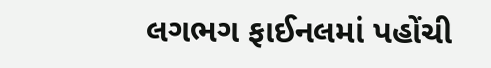લગભગ ફાઈનલમાં પહોંચી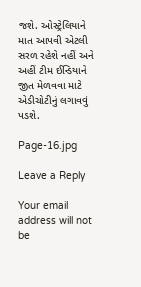જશે. ઓસ્ટ્રેલિયાને માત આપવી એટલી સરળ રહેશે નહીં અને અહીં ટીમ ઈન્ડિયાને જીત મેળવવા માટે એડીચોટીનું લગાવવું પડશે.

Page-16.jpg

Leave a Reply

Your email address will not be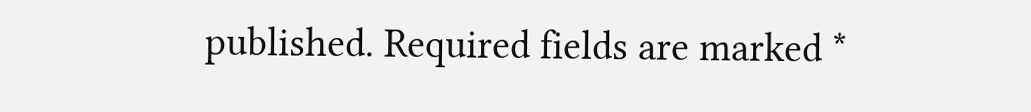published. Required fields are marked *